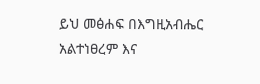ይህ መፅሐፍ በእግዚአብሔር አልተነፀረም እና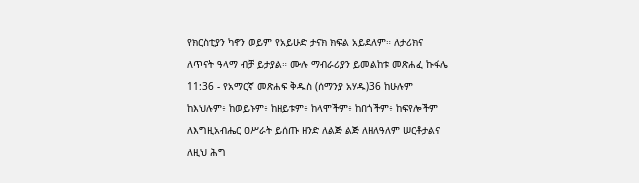የክርስቲያን ካኖን ወይም የአይሁድ ታናክ ክፍል አይደለም። ለታሪክና ለጥናት ዓላማ ብቻ ይታያል። ሙሉ ማብራሪያን ይመልከቱ መጽሐፈ ኩፋሌ 11:36 - የአማርኛ መጽሐፍ ቅዱስ (ሰማንያ አሃዱ)36 ከሁሉም ከእህሉም፥ ከወይኑም፥ ከዘይቱም፥ ከላሞችም፥ ከበጎችም፥ ከፍየሎችም ለእግዚአብሔር ዐሥራት ይሰጡ ዘንድ ለልጅ ልጅ ለዘለዓለም ሠርቶታልና ለዚህ ሕግ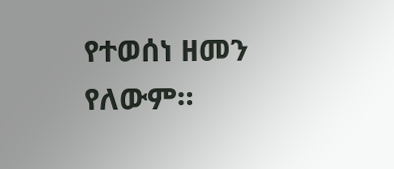የተወሰነ ዘመን የለውም።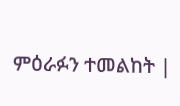ምዕራፉን ተመልከት |